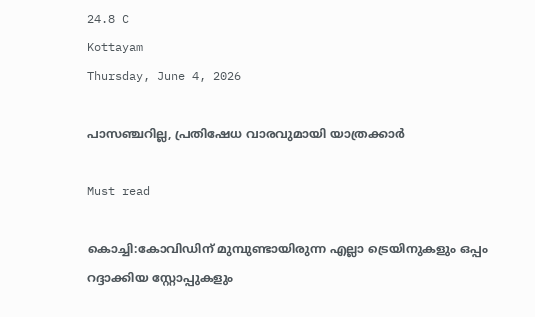24.8 C
Kottayam
Thursday, June 4, 2026

പാസഞ്ചറില്ല, പ്രതിഷേധ വാരവുമായി യാത്രക്കാർ

Must read

കൊച്ചി:കോവിഡിന് മുമ്പുണ്ടായിരുന്ന എല്ലാ ട്രെയിനുകളും ഒപ്പം റദ്ദാക്കിയ സ്റ്റോപ്പുകളും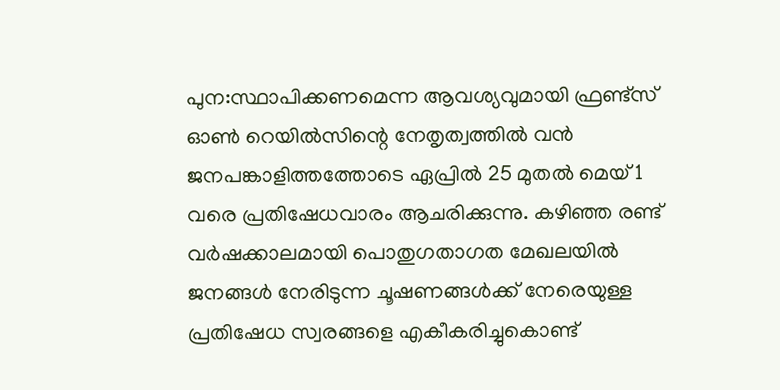പുന:സ്ഥാപിക്കണമെന്ന ആവശ്യവുമായി ഫ്രണ്ട്‌സ് ഓൺ റെയിൽസിന്റെ നേതൃത്വത്തിൽ വൻ ജനപങ്കാളിത്തത്തോടെ ഏപ്രിൽ 25 മുതൽ മെയ്‌ 1 വരെ പ്രതിഷേധവാരം ആചരിക്കുന്നു. കഴിഞ്ഞ രണ്ട് വർഷക്കാലമായി പൊതുഗതാഗത മേഖലയിൽ ജനങ്ങൾ നേരിടുന്ന ചൂഷണങ്ങൾക്ക് നേരെയുള്ള പ്രതിഷേധ സ്വരങ്ങളെ എകീകരിച്ചുകൊണ്ട്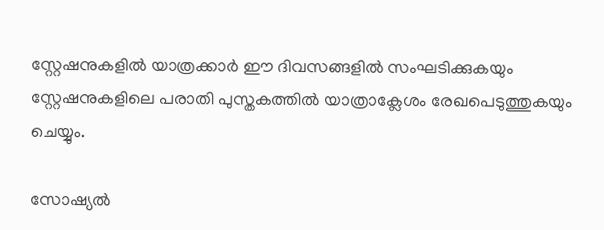സ്റ്റേഷനുകളിൽ യാത്രക്കാർ ഈ ദിവസങ്ങളിൽ സംഘടിക്കുകയും സ്റ്റേഷനുകളിലെ പരാതി പുസ്തകത്തിൽ യാത്രാക്ലേശം രേഖപെടുത്തുകയും ചെയ്യും.

സോഷ്യൽ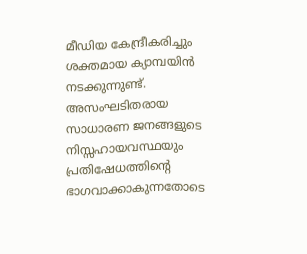മീഡിയ കേന്ദ്രീകരിച്ചും ശക്തമായ ക്യാമ്പയിൻ നടക്കുന്നുണ്ട്. അസംഘടിതരായ സാധാരണ ജനങ്ങളുടെ നിസ്സഹായവസ്ഥയും പ്രതിഷേധത്തിന്റെ ഭാഗവാക്കാകുന്നതോടെ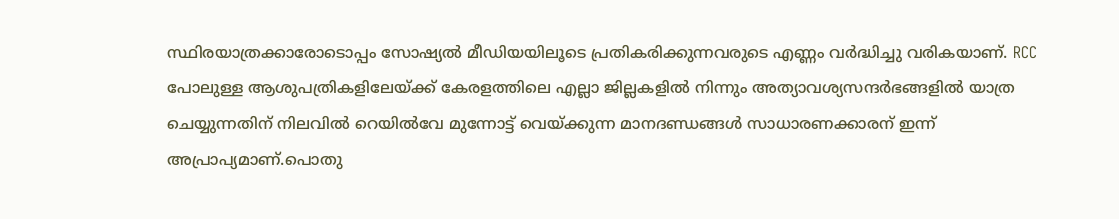സ്ഥിരയാത്രക്കാരോടൊപ്പം സോഷ്യൽ മീഡിയയിലൂടെ പ്രതികരിക്കുന്നവരുടെ എണ്ണം വർദ്ധിച്ചു വരികയാണ്. RCC പോലുള്ള ആശുപത്രികളിലേയ്ക്ക് കേരളത്തിലെ എല്ലാ ജില്ലകളിൽ നിന്നും അത്യാവശ്യസന്ദർഭങ്ങളിൽ യാത്ര ചെയ്യുന്നതിന് നിലവിൽ റെയിൽവേ മുന്നോട്ട് വെയ്ക്കുന്ന മാനദണ്ഡങ്ങൾ സാധാരണക്കാരന് ഇന്ന് അപ്രാപ്യമാണ്.പൊതു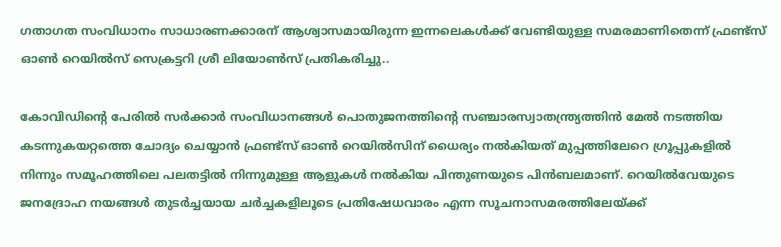ഗതാഗത സംവിധാനം സാധാരണക്കാരന് ആശ്വാസമായിരുന്ന ഇന്നലെകൾക്ക് വേണ്ടിയുള്ള സമരമാണിതെന്ന് ഫ്രണ്ട്‌സ് ഓൺ റെയിൽസ് സെക്രട്ടറി ശ്രീ ലിയോൺസ് പ്രതികരിച്ചു..

കോവിഡിന്റെ പേരിൽ സർക്കാർ സംവിധാനങ്ങൾ പൊതുജനത്തിന്റെ സഞ്ചാരസ്വാതന്ത്ര്യത്തിൻ മേൽ നടത്തിയ കടന്നുകയറ്റത്തെ ചോദ്യം ചെയ്യാൻ ഫ്രണ്ട്‌സ് ഓൺ റെയിൽസിന് ധൈര്യം നൽകിയത് മുപ്പത്തിലേറെ ഗ്രൂപ്പുകളിൽ നിന്നും സമൂഹത്തിലെ പലതട്ടിൽ നിന്നുമുള്ള ആളുകൾ നൽകിയ പിന്തുണയുടെ പിൻബലമാണ്. റെയിൽവേയുടെ ജനദ്രോഹ നയങ്ങൾ തുടർച്ചയായ ചർച്ചകളിലൂടെ പ്രതിഷേധവാരം എന്ന സൂചനാസമരത്തിലേയ്ക്ക്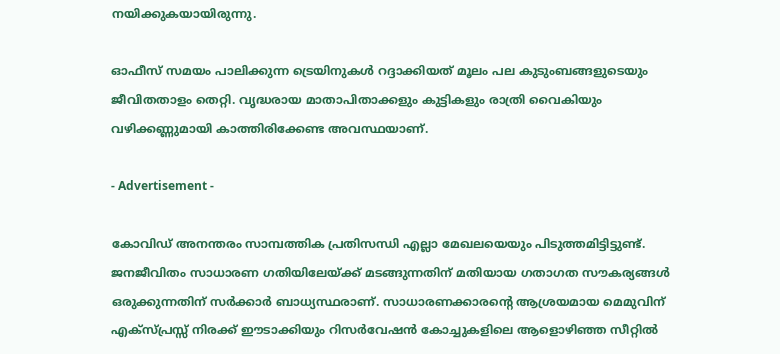നയിക്കുകയായിരുന്നു.

ഓഫീസ് സമയം പാലിക്കുന്ന ട്രെയിനുകൾ റദ്ദാക്കിയത് മൂലം പല കുടുംബങ്ങളുടെയും ജീവിതതാളം തെറ്റി. വൃദ്ധരായ മാതാപിതാക്കളും കുട്ടികളും രാത്രി വൈകിയും വഴിക്കണ്ണുമായി കാത്തിരിക്കേണ്ട അവസ്ഥയാണ്.

- Advertisement -

കോവിഡ് അനന്തരം സാമ്പത്തിക പ്രതിസന്ധി എല്ലാ മേഖലയെയും പിടുത്തമിട്ടിട്ടുണ്ട്. ജനജീവിതം സാധാരണ ഗതിയിലേയ്ക്ക് മടങ്ങുന്നതിന് മതിയായ ഗതാഗത സൗകര്യങ്ങൾ ഒരുക്കുന്നതിന് സർക്കാർ ബാധ്യസ്ഥരാണ്. സാധാരണക്കാരന്റെ ആശ്രയമായ മെമുവിന് എക്സ്പ്രസ്സ്‌ നിരക്ക് ഈടാക്കിയും റിസർവേഷൻ കോച്ചുകളിലെ ആളൊഴിഞ്ഞ സീറ്റിൽ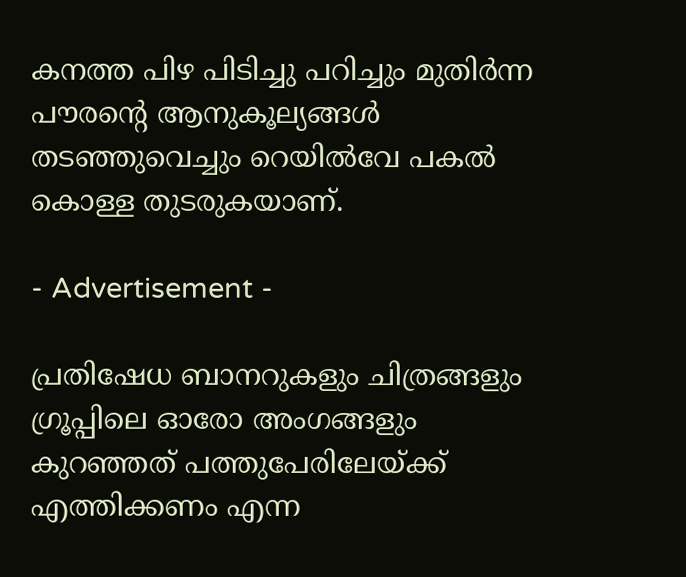കനത്ത പിഴ പിടിച്ചു പറിച്ചും മുതിർന്ന പൗരന്റെ ആനുകൂല്യങ്ങൾ തടഞ്ഞുവെച്ചും റെയിൽവേ പകൽ കൊള്ള തുടരുകയാണ്.

- Advertisement -

പ്രതിഷേധ ബാനറുകളും ചിത്രങ്ങളും ഗ്രൂപ്പിലെ ഓരോ അംഗങ്ങളും കുറഞ്ഞത് പത്തുപേരിലേയ്ക്ക് എത്തിക്കണം എന്ന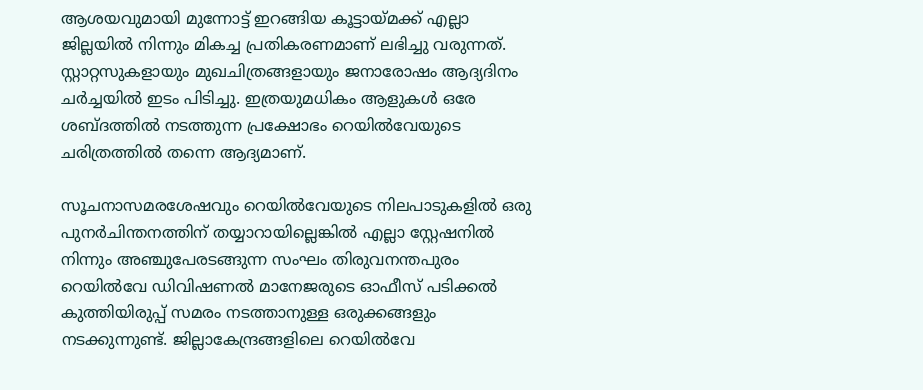ആശയവുമായി മുന്നോട്ട് ഇറങ്ങിയ കൂട്ടായ്മക്ക് എല്ലാ ജില്ലയിൽ നിന്നും മികച്ച പ്രതികരണമാണ് ലഭിച്ചു വരുന്നത്. സ്റ്റാറ്റസുകളായും മുഖചിത്രങ്ങളായും ജനാരോഷം ആദ്യദിനം ചർച്ചയിൽ ഇടം പിടിച്ചു. ഇത്രയുമധികം ആളുകൾ ഒരേ ശബ്ദത്തിൽ നടത്തുന്ന പ്രക്ഷോഭം റെയിൽവേയുടെ ചരിത്രത്തിൽ തന്നെ ആദ്യമാണ്.

സൂചനാസമരശേഷവും റെയിൽവേയുടെ നിലപാടുകളിൽ ഒരു പുനർചിന്തനത്തിന് തയ്യാറായില്ലെങ്കിൽ എല്ലാ സ്റ്റേഷനിൽ നിന്നും അഞ്ചുപേരടങ്ങുന്ന സംഘം തിരുവനന്തപുരം റെയിൽവേ ഡിവിഷണൽ മാനേജരുടെ ഓഫീസ് പടിക്കൽ കുത്തിയിരുപ്പ് സമരം നടത്താനുള്ള ഒരുക്കങ്ങളും നടക്കുന്നുണ്ട്. ജില്ലാകേന്ദ്രങ്ങളിലെ റെയിൽവേ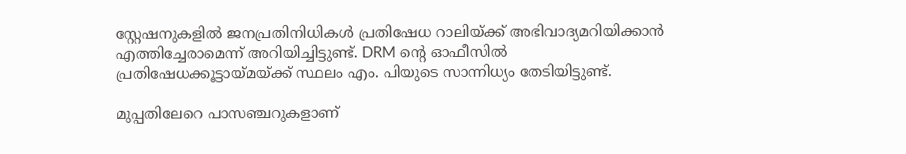സ്റ്റേഷനുകളിൽ ജനപ്രതിനിധികൾ പ്രതിഷേധ റാലിയ്ക്ക് അഭിവാദ്യമറിയിക്കാൻ എത്തിച്ചേരാമെന്ന് അറിയിച്ചിട്ടുണ്ട്. DRM ന്റെ ഓഫീസിൽ പ്രതിഷേധക്കൂട്ടായ്മയ്ക്ക് സ്ഥലം എം. പിയുടെ സാന്നിധ്യം തേടിയിട്ടുണ്ട്.

മുപ്പതിലേറെ പാസഞ്ചറുകളാണ്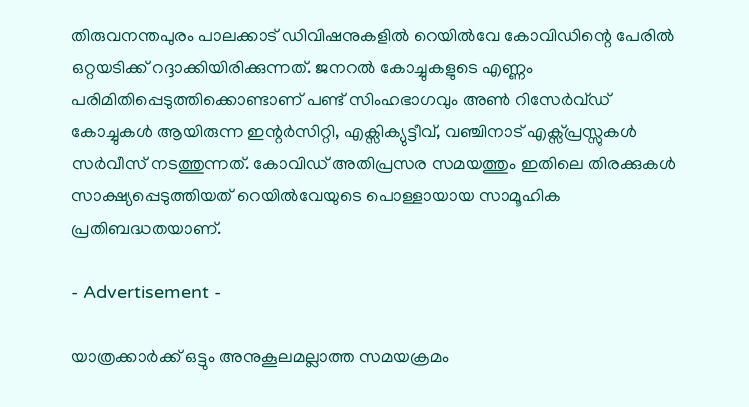തിരുവനന്തപുരം പാലക്കാട് ഡിവിഷനുകളിൽ റെയിൽവേ കോവിഡിന്റെ പേരിൽ ഒറ്റയടിക്ക് റദ്ദാക്കിയിരിക്കുന്നത്. ജനറൽ കോച്ചുകളുടെ എണ്ണം പരിമിതിപ്പെടുത്തിക്കൊണ്ടാണ് പണ്ട് സിംഹഭാഗവും അൺ റിസേർവ്ഡ് കോച്ചുകൾ ആയിരുന്ന ഇന്റർസിറ്റി, എക്സിക്യുട്ടീവ്, വഞ്ചിനാട് എക്സ്പ്രസ്സുകൾ സർവീസ് നടത്തുന്നത്. കോവിഡ് അതിപ്രസര സമയത്തും ഇതിലെ തിരക്കുകൾ സാക്ഷ്യപ്പെടുത്തിയത് റെയിൽവേയുടെ പൊള്ളായായ സാമൂഹിക പ്രതിബദ്ധതയാണ്.

- Advertisement -

യാത്രക്കാർക്ക് ഒട്ടും അനുകൂലമല്ലാത്ത സമയക്രമം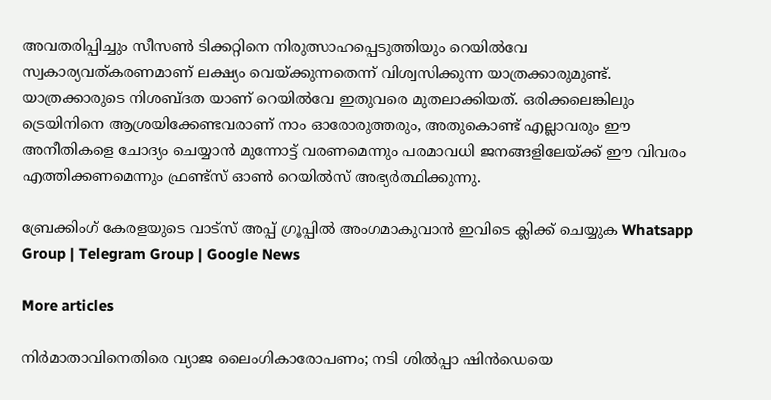അവതരിപ്പിച്ചും സീസൺ ടിക്കറ്റിനെ നിരുത്സാഹപ്പെടുത്തിയും റെയിൽവേ സ്വകാര്യവത്കരണമാണ് ലക്ഷ്യം വെയ്ക്കുന്നതെന്ന് വിശ്വസിക്കുന്ന യാത്രക്കാരുമുണ്ട്. യാത്രക്കാരുടെ നിശബ്ദത യാണ് റെയിൽവേ ഇതുവരെ മുതലാക്കിയത്. ഒരിക്കലെങ്കിലും ട്രെയിനിനെ ആശ്രയിക്കേണ്ടവരാണ് നാം ഓരോരുത്തരും, അതുകൊണ്ട് എല്ലാവരും ഈ അനീതികളെ ചോദ്യം ചെയ്യാൻ മുന്നോട്ട് വരണമെന്നും പരമാവധി ജനങ്ങളിലേയ്ക്ക് ഈ വിവരം എത്തിക്കണമെന്നും ഫ്രണ്ട്‌സ് ഓൺ റെയിൽസ് അഭ്യർത്ഥിക്കുന്നു.

ബ്രേക്കിംഗ് കേരളയുടെ വാട്സ് അപ്പ് ഗ്രൂപ്പിൽ അംഗമാകുവാൻ ഇവിടെ ക്ലിക്ക് ചെയ്യുക Whatsapp Group | Telegram Group | Google News

More articles

നിർമാതാവിനെതിരെ വ്യാജ ലൈംഗികാരോപണം; നടി ശിൽപ്പാ ഷിൻഡെയെ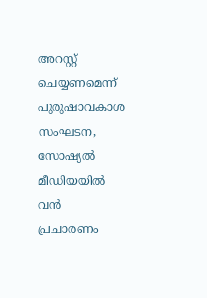അറസ്റ്റ് ചെയ്യണമെന്ന് പുരുഷാവകാശ സംഘടന, സോഷ്യൽ മീഡിയയിൽ വൻ പ്രചാരണം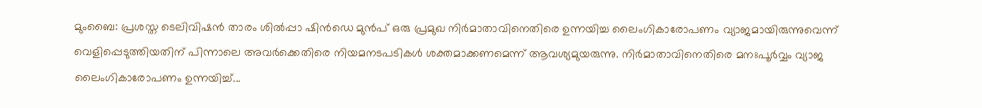മുംബൈ: പ്രശസ്ത ടെലിവിഷൻ താരം ശിൽപ്പാ ഷിൻഡെ മുൻപ് ഒരു പ്രമുഖ നിർമാതാവിനെതിരെ ഉന്നയിച്ച ലൈംഗികാരോപണം വ്യാജമായിരുന്നുവെന്ന് വെളിപ്പെടുത്തിയതിന് പിന്നാലെ അവർക്കെതിരെ നിയമനടപടികൾ ശക്തമാക്കണമെന്ന് ആവശ്യമുയരുന്നു. നിർമാതാവിനെതിരെ മനഃപൂർവ്വം വ്യാജ ലൈംഗികാരോപണം ഉന്നയിച്ച്...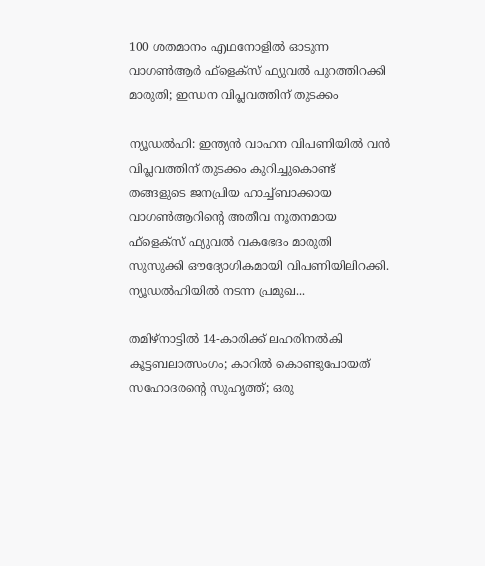100 ശതമാനം എഥനോളിൽ ഓടുന്ന വാഗൺആർ ഫ്ളെക്സ് ഫ്യുവൽ പുറത്തിറക്കി മാരുതി; ഇന്ധന വിപ്ലവത്തിന് തുടക്കം

ന്യൂഡൽഹി: ഇന്ത്യൻ വാഹന വിപണിയിൽ വൻ വിപ്ലവത്തിന് തുടക്കം കുറിച്ചുകൊണ്ട് തങ്ങളുടെ ജനപ്രിയ ഹാച്ച്ബാക്കായ വാഗൺആറിന്റെ അതീവ നൂതനമായ ഫ്‌ളെക്‌സ് ഫ്യുവൽ വകഭേദം മാരുതി സുസുക്കി ഔദ്യോഗികമായി വിപണിയിലിറക്കി. ന്യൂഡൽഹിയിൽ നടന്ന പ്രമുഖ...

തമിഴ്നാട്ടിൽ 14-കാരിക്ക് ലഹരിനൽകി കൂട്ടബലാത്സംഗം; കാറിൽ കൊണ്ടുപോയത് സഹോദരന്റെ സുഹൃത്ത്; ഒരു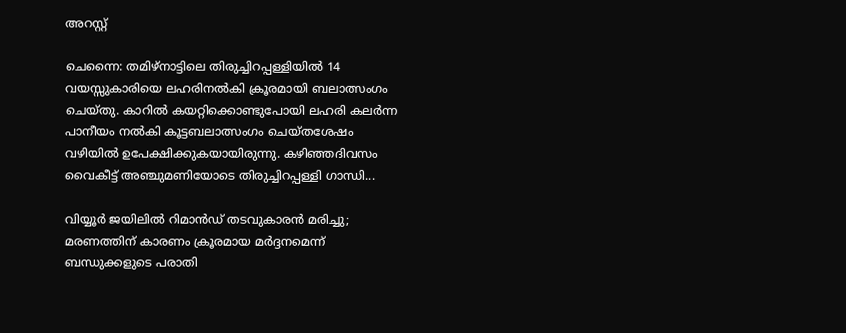അറസ്റ്റ്

ചെന്നൈ: തമിഴ്നാട്ടിലെ തിരുച്ചിറപ്പള്ളിയിൽ 14 വയസ്സുകാരിയെ ലഹരിനൽകി ക്രൂരമായി ബലാത്സംഗം ചെയ്തു. കാറിൽ കയറ്റിക്കൊണ്ടുപോയി ലഹരി കലർന്ന പാനീയം നൽകി കൂട്ടബലാത്സംഗം ചെയ്തശേഷം വഴിയിൽ ഉപേക്ഷിക്കുകയായിരുന്നു. കഴിഞ്ഞദിവസം വൈകീട്ട് അഞ്ചുമണിയോടെ തിരുച്ചിറപ്പള്ളി ഗാന്ധി...

വിയ്യൂർ ജയിലിൽ റിമാൻഡ് തടവുകാരൻ മരിച്ചു; മരണത്തിന് കാരണം ക്രൂരമായ മർദ്ദനമെന്ന് ബന്ധുക്കളുടെ പരാതി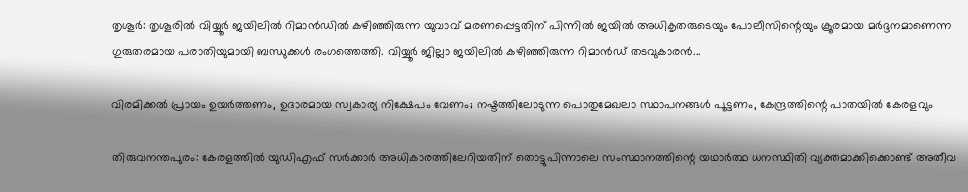തൃശൂർ: തൃശൂരിൽ വിയ്യൂർ ജയിലിൽ റിമാൻഡിൽ കഴിഞ്ഞിരുന്ന യുവാവ് മരണപ്പെട്ടതിന് പിന്നിൽ ജയിൽ അധികൃതരുടെയും പോലീസിന്റെയും ക്രൂരമായ മർദ്ദനമാണെന്ന ഗുരുതരമായ പരാതിയുമായി ബന്ധുക്കൾ രംഗത്തെത്തി. വിയ്യൂർ ജില്ലാ ജയിലിൽ കഴിഞ്ഞിരുന്ന റിമാൻഡ് തടവുകാരൻ...

വിരമിക്കൽ പ്രായം ഉയർത്തണം, ഉദാരമായ സ്വകാര്യ നിക്ഷേപം വേണം; നഷ്ടത്തിലോടുന്ന പൊതുമേഖലാ സ്ഥാപനങ്ങള്‍ പൂട്ടണം, കേന്ദ്രത്തിന്റെ പാതയില്‍ കേരളവും

തിരുവനന്തപുരം: കേരളത്തിൽ യുഡിഎഫ് സർക്കാർ അധികാരത്തിലേറിയതിന് തൊട്ടുപിന്നാലെ സംസ്ഥാനത്തിന്റെ യഥാർത്ഥ ധനസ്ഥിതി വ്യക്തമാക്കിക്കൊണ്ട് അതീവ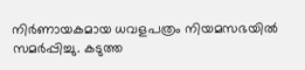നിർണായകമായ ധവളപത്രം നിയമസഭയിൽ സമർപ്പിച്ചു. കടുത്ത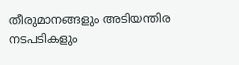തീരുമാനങ്ങളും അടിയന്തിര നടപടികളും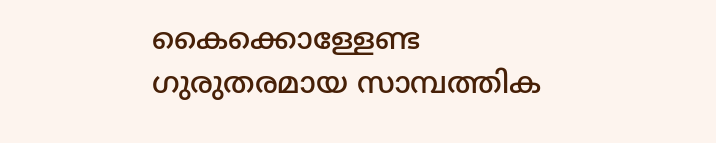കൈക്കൊള്ളേണ്ട ഗുരുതരമായ സാമ്പത്തിക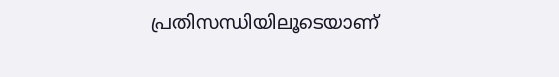പ്രതിസന്ധിയിലൂടെയാണ്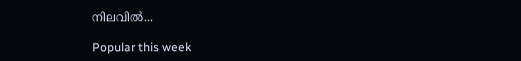നിലവിൽ...

Popular this week